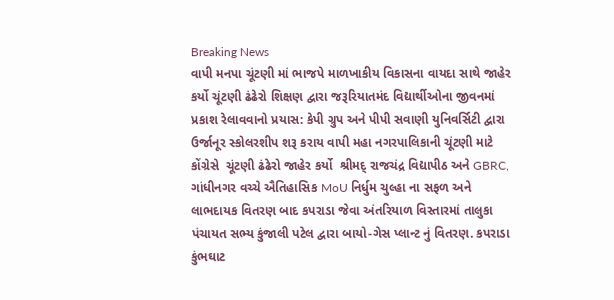Breaking News
વાપી મનપા ચૂંટણી માં ભાજપે માળખાકીય વિકાસના વાયદા સાથે જાહેર કર્યો ચૂંટણી ઢંઢેરો શિક્ષણ દ્વારા જરૂરિયાતમંદ વિદ્યાર્થીઓના જીવનમાં પ્રકાશ રેલાવવાનો પ્રયાસ: કેપી ગ્રુપ અને પીપી સવાણી યુનિવર્સિટી દ્વારા ઉર્જાનૂર સ્કોલરશીપ શરૂ કરાય વાપી મહા નગરપાલિકાની ચૂંટણી માટે કોંગ્રેસે  ચૂંટણી ઢંઢેરો જાહેર કર્યો  શ્રીમદ્ રાજચંદ્ર વિદ્યાપીઠ અને GBRC, ગાંધીનગર વચ્ચે ઐતિહાસિક MoU નિર્ધુમ ચુલ્હા ના સફળ અને લાભદાયક વિતરણ બાદ કપરાડા જેવા અંતરિયાળ વિસ્તારમાં તાલુકા પંચાયત સભ્ય કુંજાલી પટેલ દ્વારા બાયો-ગેસ પ્લાન્ટ નું વિતરણ. કપરાડા કુંભઘાટ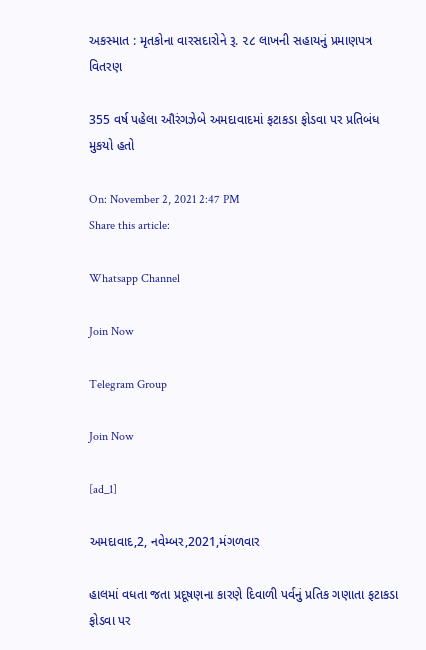અકસ્માત : મૃતકોના વારસદારોને રૂ. ૨૮ લાખની સહાયનું પ્રમાણપત્ર વિતરણ

355 વર્ષ પહેલા ઔરંગઝેબે અમદાવાદમાં ફટાકડા ફોડવા પર પ્રતિબંધ મુકયો હતો

On: November 2, 2021 2:47 PM
Share this article:

Whatsapp Channel

Join Now

Telegram Group

Join Now

[ad_1]

અમદાવાદ,2, નવેમ્બર,2021,મંગળવાર

હાલમાં વધતા જતા પ્રદૂષણના કારણે દિવાળી પર્વનું પ્રતિક ગણાતા ફટાકડા ફોડવા પર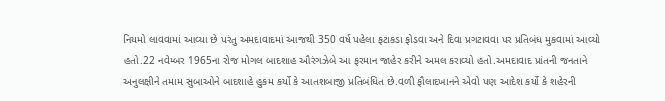નિયમો લાવવામાં આવ્યા છે પરંતુ અમદાવાદમાં આજથી 350 વર્ષ પહેલા ફટાકડા ફોડવા અને દિવા પ્રગટાવવા પર પ્રતિબંધ મુકવામાં આવ્યો હતો.22 નવેમ્બર 1965ના રોજ મોગલ બાદશાહ ઔરંગઝેબે આ ફરમાન જાહેર કરીને અમલ કરાવ્યો હતો.અમદાવાદ પ્રાંતની જનતાને અનુલક્ષીને તમામ સુબાઓને બાદશાહે હુકમ કર્યો કે આતશબાજી પ્રતિબંધિત છે.વળી ફૌલાદખાનને એવો પણ આદેશ કર્યો કે શહેરની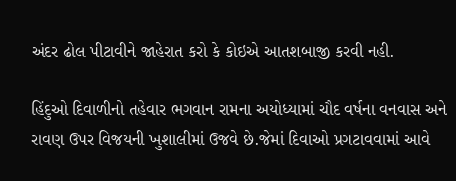અંદર ઢોલ પીટાવીને જાહેરાત કરો કે કોઇએ આતશબાજી કરવી નહી.

હિંદુઓ દિવાળીનો તહેવાર ભગવાન રામના અયોધ્યામાં ચૌદ વર્ષના વનવાસ અને રાવણ ઉપર વિજયની ખુશાલીમાં ઉજવે છે.જેમાં દિવાઓ પ્રગટાવવામાં આવે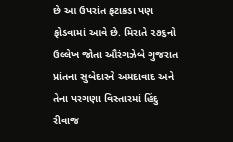છે આ ઉપરાંત ફટાકડા પણ ફોડવામાં આવે છે. મિરાતે ૨૭૬નો ઉલ્લેખ જોતા ઔરંગઝેબે ગુજરાત પ્રાંતના સુબેદારને અમદાવાદ અને તેના પરગણા વિસ્તારમાં હિંદુ રીવાજ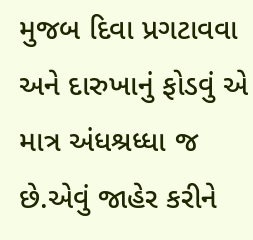મુજબ દિવા પ્રગટાવવા અને દારુખાનું ફોડવું એ માત્ર અંધશ્રધ્ધા જ છે.એવું જાહેર કરીને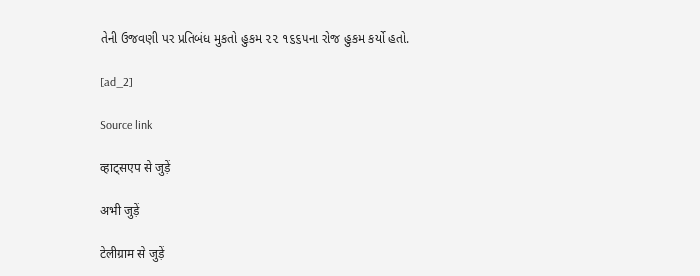તેની ઉજવણી પર પ્રતિબંધ મુકતો હુકમ ૨૨ ૧૬૬૫ના રોજ હુકમ કર્યો હતો.

[ad_2]

Source link

व्हाट्सएप से जुड़ें

अभी जुड़ें

टेलीग्राम से जुड़ें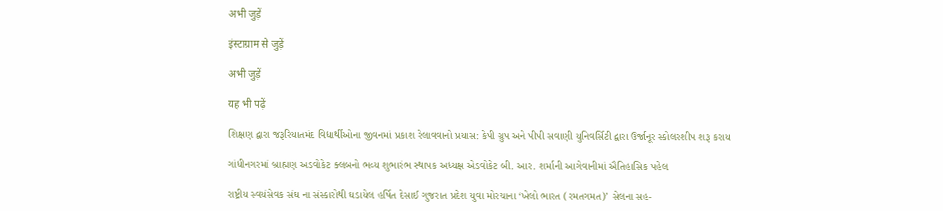अभी जुड़ें

इंस्टाग्राम से जुड़ें

अभी जुड़ें

यह भी पढ़ें

શિક્ષણ દ્વારા જરૂરિયાતમંદ વિદ્યાર્થીઓના જીવનમાં પ્રકાશ રેલાવવાનો પ્રયાસ: કેપી ગ્રુપ અને પીપી સવાણી યુનિવર્સિટી દ્વારા ઉર્જાનૂર સ્કોલરશીપ શરૂ કરાય

ગાંધીનગરમાં બ્રાહ્મણ અડવોકેટ ક્લબનો ભવ્ય શુભારંભ સ્થાપક અધ્યક્ષ એડવોકેટ બી. આર. શર્માની આગેવાનીમાં ઐતિહાસિક પહેલ

રાષ્ટ્રીય સ્વયંસેવક સંઘ ના સંસ્કારોથી ઘડાયેલ હર્ષિત દેસાઈ ગુજરાત પ્રદેશ યુવા મોરચાના ‘ખેલો ભારત (રમતગમત)’ સેલના સહ-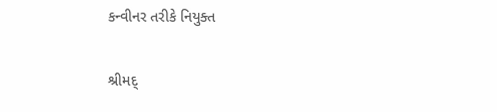કન્વીનર તરીકે નિયુક્ત

શ્રીમદ્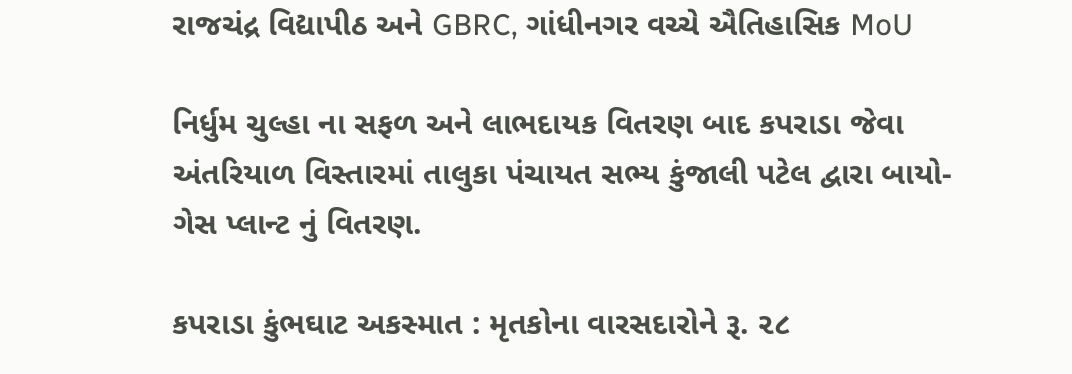રાજચંદ્ર વિદ્યાપીઠ અને GBRC, ગાંધીનગર વચ્ચે ઐતિહાસિક MoU

નિર્ધુમ ચુલ્હા ના સફળ અને લાભદાયક વિતરણ બાદ કપરાડા જેવા અંતરિયાળ વિસ્તારમાં તાલુકા પંચાયત સભ્ય કુંજાલી પટેલ દ્વારા બાયો-ગેસ પ્લાન્ટ નું વિતરણ.

કપરાડા કુંભઘાટ અકસ્માત : મૃતકોના વારસદારોને રૂ. ૨૮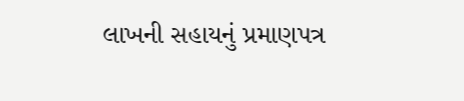લાખની સહાયનું પ્રમાણપત્ર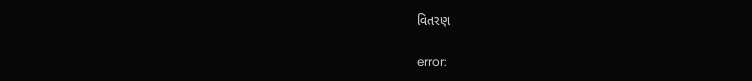વિતરણ

error: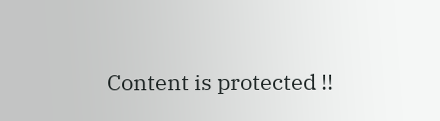Content is protected !!